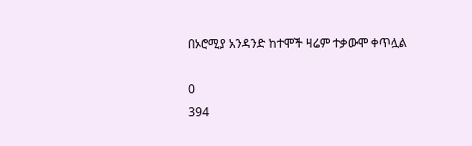በኦሮሚያ አንዳንድ ከተሞች ዛሬም ተቃውሞ ቀጥሏል

0
394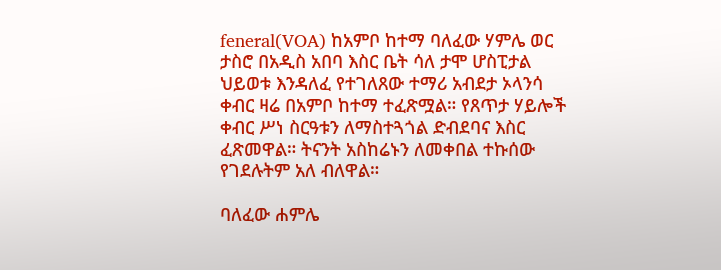feneral(VOA) ከአምቦ ከተማ ባለፈው ሃምሌ ወር ታስሮ በአዲስ አበባ እስር ቤት ሳለ ታሞ ሆስፒታል ህይወቱ እንዳለፈ የተገለጸው ተማሪ አብደታ ኦላንሳ ቀብር ዛሬ በአምቦ ከተማ ተፈጽሟል። የጸጥታ ሃይሎች ቀብር ሥነ ስርዓቱን ለማስተጓጎል ድብደባና እስር ፈጽመዋል። ትናንት አስከሬኑን ለመቀበል ተኩሰው የገደሉትም አለ ብለዋል።

ባለፈው ሐምሌ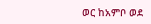ወር ከአምቦ ወደ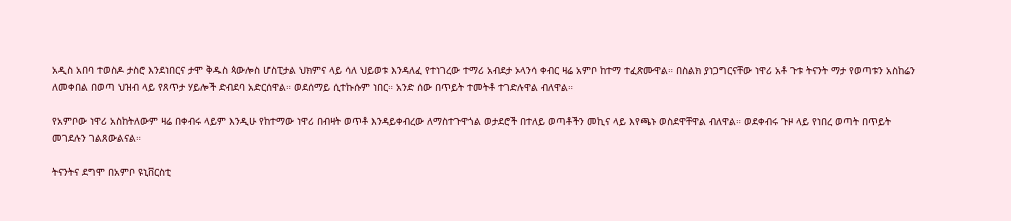አዲስ አበባ ተወስዶ ታስሮ እንደነበርና ታሞ ቅዱስ ጳውሎስ ሆስፒታል ህክምና ላይ ሳለ ህይወቱ እንዳለፈ የተነገረው ተማሪ አብደታ ኦላንሳ ቀብር ዛሬ አምቦ ከተማ ተፈጽሙዋል። በስልክ ያነጋግርናቸው ነዋሪ አቶ ጉቱ ትናንት ማታ የወጣቱን አስከሬን ለመቀበል በወጣ ህዝብ ላይ የጸጥታ ሃይሎች ድብደባ አድርሰዋል። ወደሰማይ ሲተኩሱም ነበር። አንድ ሰው በጥይት ተመትቶ ተገድሉዋል ብለዋል።

የአምቦው ነዋሪ አስከትለውም ዛሬ በቀብሩ ላይም እንዲሁ የከተማው ነዋሪ በብዛት ወጥቶ እንዳይቀብረው ለማስተጉዋጎል ወታደሮች በተለይ ወጣቶችን መኪና ላይ እየጫኑ ወስደዋቸዋል ብለዋል። ወደቀብሩ ጉዞ ላይ የነበረ ወጣት በጥይት መገደሉን ገልጸውልናል።

ትናንትና ደግሞ በአምቦ ዩኒቨርስቲ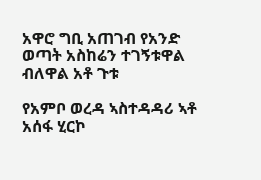አዋሮ ግቢ አጠገብ የአንድ ወጣት አስከሬን ተገኝቱዋል ብለዋል አቶ ጉቱ

የአምቦ ወረዳ ኣስተዳዳሪ ኣቶ አሰፋ ሂርኮ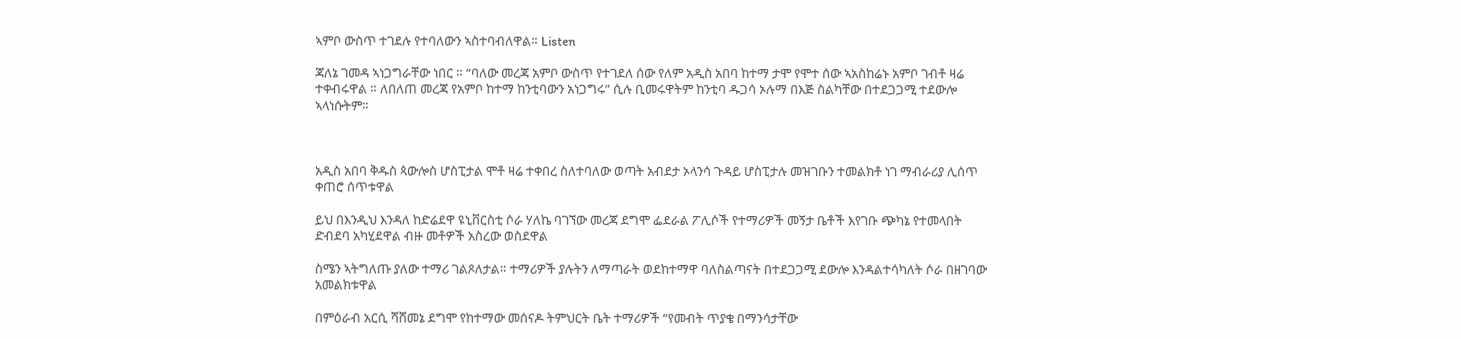ኣምቦ ውስጥ ተገደሉ የተባለውን ኣስተባብለዋል። Listen

ጃለኔ ገመዳ ኣነጋግራቸው ነበር ። “ባለው መረጃ አምቦ ውስጥ የተገደለ ሰው የለም አዲስ አበባ ከተማ ታሞ የሞተ ሰው ኣአስከሬኑ አምቦ ገብቶ ዛሬ ተቀብሩዋል ። ለበለጠ መረጃ የአምቦ ከተማ ከንቲባውን አነጋግሩ” ሲሉ ቢመሩዋትም ከንቲባ ዱጋሳ ኦሉማ በእጅ ስልካቸው በተደጋጋሚ ተደውሎ ኣላነሱትም።



አዲስ አበባ ቅዱስ ጳውሎስ ሆስፒታል ሞቶ ዛሬ ተቀበረ ስለተባለው ወጣት አብደታ ኦላንሳ ጉዳይ ሆስፒታሉ መዝገቡን ተመልክቶ ነገ ማብራሪያ ሊሰጥ ቀጠሮ ሰጥቱዋል

ይህ በእንዲህ እንዳለ ከድሬደዋ ዩኒቨርስቲ ሶራ ሃለኬ ባገኘው መረጃ ደግሞ ፌደራል ፖሊሶች የተማሪዎች መኝታ ቤቶች እየገቡ ጭካኔ የተመላበት ድብደባ አካሂደዋል ብዙ መቶዎች አስረው ወስደዋል

ስሜን ኣትግለጡ ያለው ተማሪ ገልጾለታል። ተማሪዎች ያሉትን ለማጣራት ወደከተማዋ ባለስልጣናት በተደጋጋሚ ደውሎ እንዳልተሳካለት ሶራ በዘገባው አመልክቱዋል

በምዕራብ አርሲ ሻሸመኔ ደግሞ የከተማው መሰናዶ ትምህርት ቤት ተማሪዎች “የመብት ጥያቄ በማንሳታቸው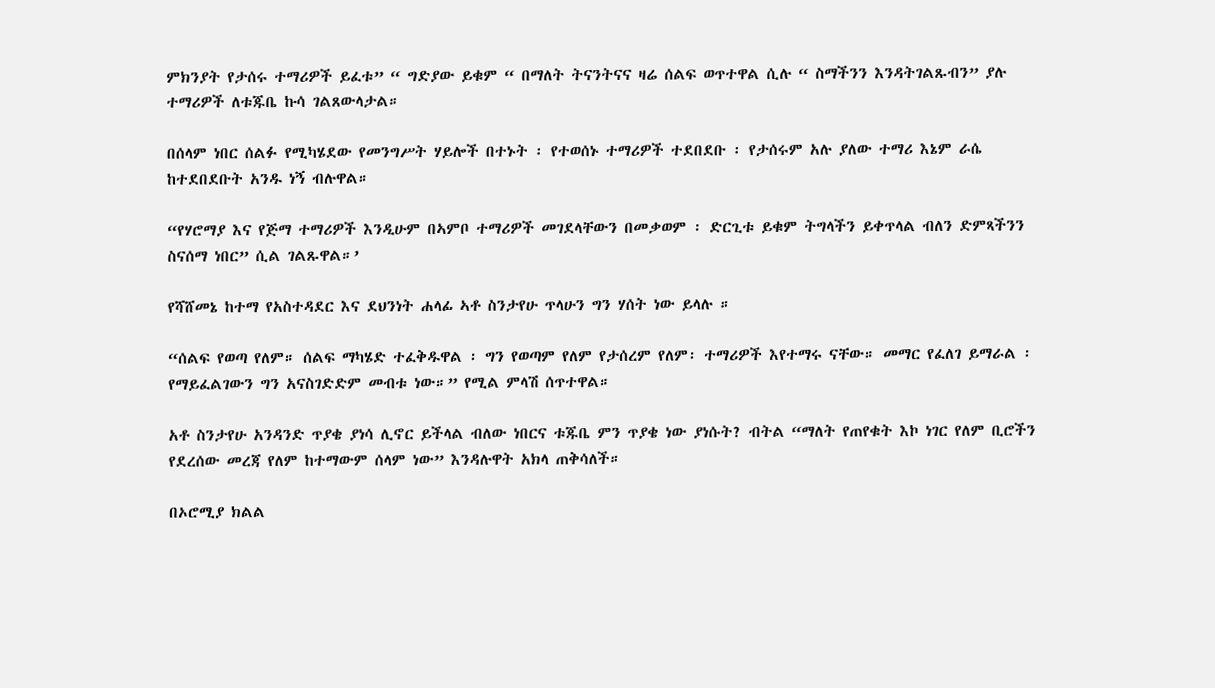ምክንያት የታሰሩ ተማሪዎች ይፈቱ” “ ግድያው ይቁም “ በማለት ትናንትናና ዛሬ ሰልፍ ወጥተዋል ሲሉ “ ስማችንን እንዳትገልጹብን” ያሉ ተማሪዎች ለቱጁቤ ኩሳ ገልጸውላታል።

በሰላም ነበር ሰልፉ የሚካሄደው የመንግሥት ሃይሎች በተኑት ፡ የተወሰኑ ተማሪዎች ተደበደቡ ፡ የታሰሩም አሉ ያለው ተማሪ እኔም ራሴ ከተደበደቡት አንዱ ነኝ ብሉዋል።

“የሃሮማያ እና የጅማ ተማሪዎች እንዲሁም በኣምቦ ተማሪዎች መገደላቸውን በመቃወም ፡ ድርጊቱ ይቁም ትግላችን ይቀጥላል ብለን ድምጻችንን ስናሰማ ነበር” ሲል ገልጹዋል።’

የሻሸመኔ ከተማ የአስተዳደር እና ደህንነት ሐላፊ ኣቶ ስንታየሁ ጥላሁን ግን ሃሰት ነው ይላሉ ።

“ሰልፍ የወጣ የለም። ሰልፍ ማካሄድ ተፈቅዱዋል ፡ ግን የወጣም የለም የታሰረም የለም፡ ተማሪዎች እየተማሩ ናቸው። መማር የፈለገ ይማራል ፡ የማይፈልገውን ግን አናስገድድም መብቱ ነው።” የሚል ምላሽ ሰጥተዋል።

አቶ ስንታየሁ አንዳንድ ጥያቄ ያነሳ ሊኖር ይችላል ብለው ነበርና ቱጁቤ ምን ጥያቄ ነው ያነሱት? ብትል “ማለት የጠየቁት እኮ ነገር የለም ቢሮችን የደረሰው መረጃ የለም ከተማውም ሰላም ነው” እንዳሉዋት አክላ ጠቅሳለች።

በኦሮሚያ ክልል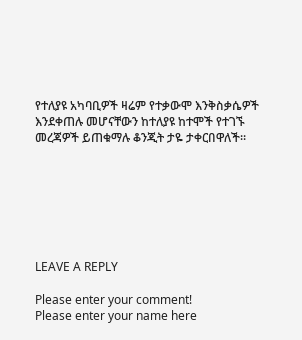የተለያዩ አካባቢዎች ዛሬም የተቃውሞ እንቅስቃሴዎች እንደቀጠሉ መሆናቸውን ከተለያዩ ከተሞች የተገኙ መረጃዎች ይጠቁማሉ ቆንጂት ታዬ ታቀርበዋለች።







LEAVE A REPLY

Please enter your comment!
Please enter your name here